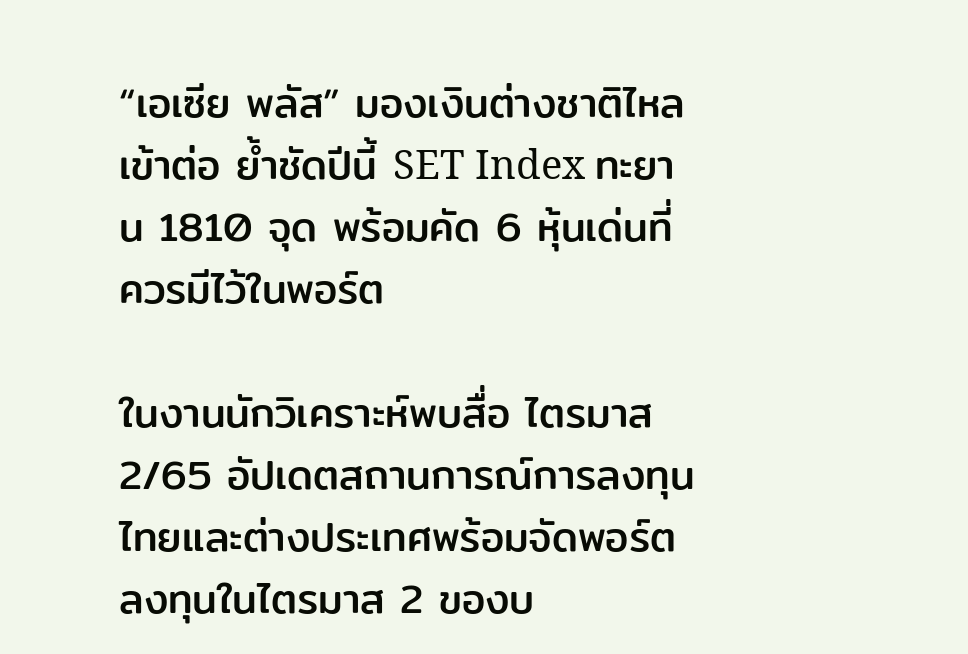“เอเซีย พลัส” มองเงินต่างชาติไหลเข้าต่อ ย้ำชัดปีนี้ SET Index ทะยาน 1810 จุด พร้อมคัด 6 หุ้นเด่นที่ควรมีไว้ในพอร์ต

ในงานนักวิเคราะห์พบสื่อ ไตรมาส 2/65 อัปเดตสถานการณ์การลงทุน ไทยและต่างประเทศพร้อมจัดพอร์ตลงทุนในไตรมาส 2 ของบ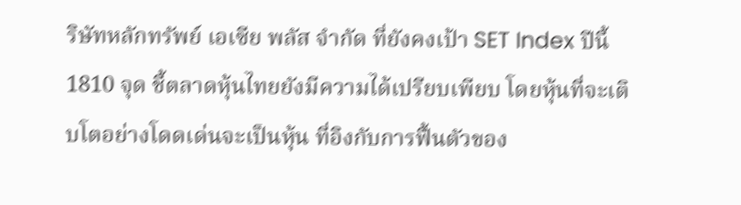ริษัทหลักทรัพย์ เอเซีย พลัส จำกัด ที่ยังคงเป้า SET Index ปีนี้ 1810 จุด ชี้ตลาดหุ้นไทยยังมีความได้เปรียบเพียบ โดยหุ้นที่จะเติบโตอย่างโดดเด่นจะเป็นหุ้น ที่อิงกับการฟื้นตัวของ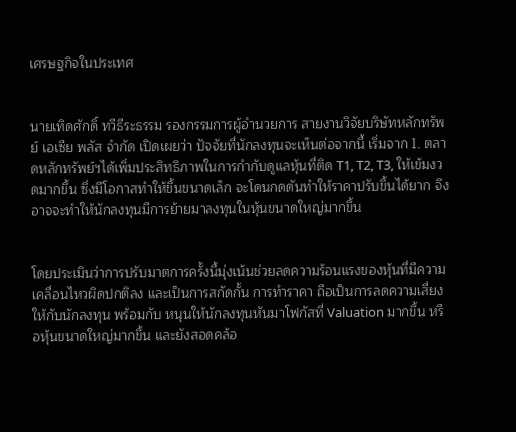เศรษฐกิจในประเทศ


นายเทิดศักดิ์ ทวีธีระธรรม รองกรรมการผู้อำนวยการ สายงานวิจัยบริษัทหลักทรัพย์ เอเซีย พลัส จำกัด เปิดเผยว่า ปัจจัยที่นักลงทุนจะเห็นต่อจากนี้ เริ่มจาก 1. ตลาดหลักทรัพย์ฯได้เพิ่มประสิทธิภาพในการกำกับดูแลหุ้นที่ติด T1, T2, T3, ให้เข้มงวดมากขึ้น ซึ่งมีโอกาสทำให้ขึ้นขนาดเล็ก จะโดนกดดันทำให้ราคาปรับขึ้นได้ยาก จึงอาจจะทำให้นักลงทุนมีการย้ายมาลงทุนในหุ้นขนาดใหญ่มากขึ้น


โดยประเมินว่าการปรับมาตการครั้งนี้มุ่งเน้นช่วยลดความร้อนแรงของหุ้นที่มีความเคลื่อนไหวผิดปกติลง และเป็นการสกัดกั้น การทำราคา ถือเป็นการลดความเสี่ยงให้กับนักลงทุน พร้อมกับ หนุนให้นักลงทุนหันมาโฟกัสที่ Valuation มากขึ้น หรือหุ้นขนาดใหญ่มากขึ้น และยังสอดคล้อ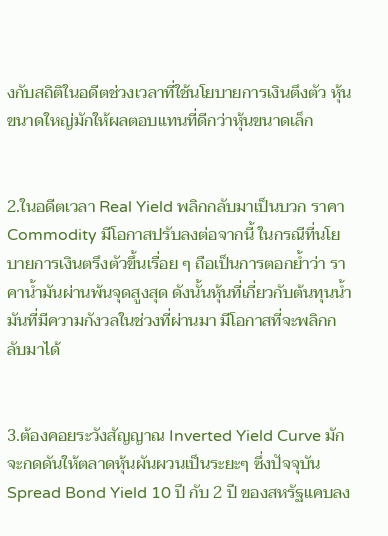งกับสถิติในอดีตช่วงเวลาที่ใช้นโยบายการเงินตึงตัว หุ้นขนาดใหญ่มักให้ผลตอบแทนที่ดีกว่าหุ้นขนาดเล็ก


2.ในอดีตเวลา Real Yield พลิกกลับมาเป็นบวก ราคา Commodity มีโอกาสปรับลงต่อจากนี้ ในกรณีที่นโยบายการเงินตรึงตัวขึ้นเรื่อย ๆ ถือเป็นการตอกย้ำว่า ราคาน้ำมันผ่านพ้นจุดสูงสุด ดังนั้นหุ้นที่เกี่ยวกับต้นทุนน้ำมันที่มีความกังวลในช่วงที่ผ่านมา มีโอกาสที่จะพลิกกลับมาได้


3.ต้องคอยระวังสัญญาณ Inverted Yield Curve มักจะกดดันให้ตลาดหุ้นผันผวนเป็นระยะๆ ซึ่งปัจจุบัน Spread Bond Yield 10 ปี กับ 2 ปี ของสหรัฐแคบลง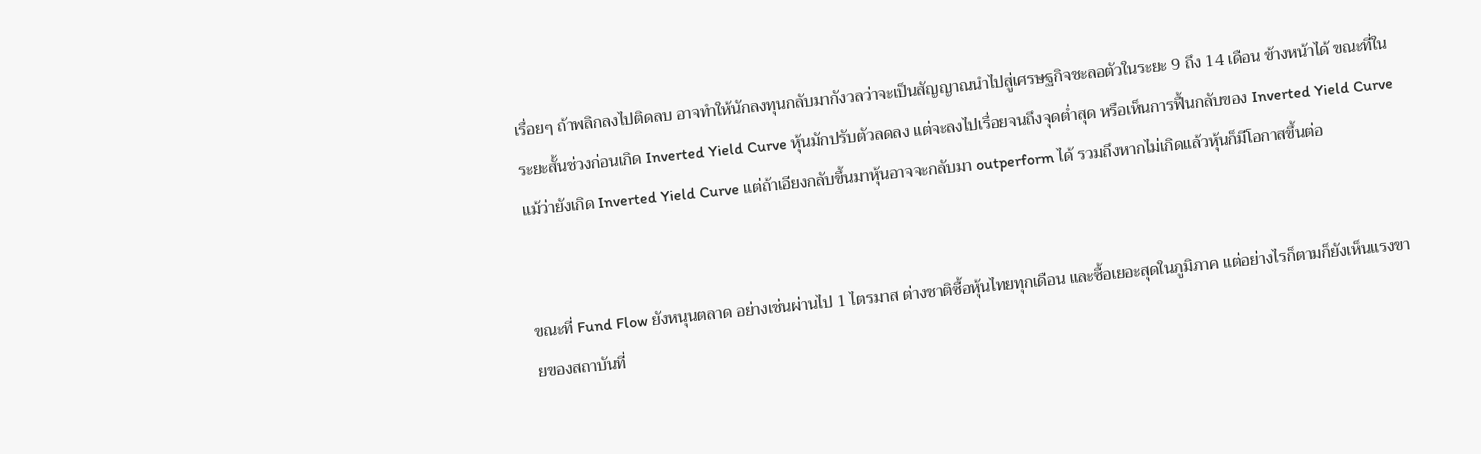เรื่อยๆ ถ้าพลิกลงไปติดลบ อาจทำให้นักลงทุนกลับมากังวลว่าจะเป็นสัญญาณนำไปสู่เศรษฐกิจชะลอตัวในระยะ 9 ถึง 14 เดือน ข้างหน้าได้ ขณะที่ในระยะสั้นช่วงก่อนเกิด Inverted Yield Curve หุ้นมักปรับตัวลดลง แต่จะลงไปเรื่อยจนถึงจุดต่ำสุด หรือเห็นการฟื้นกลับของ Inverted Yield Curve แม้ว่ายังเกิด Inverted Yield Curve แต่ถ้าเอียงกลับขึ้นมาหุ้นอาจจะกลับมา outperform ได้ รวมถึงหากไม่เกิดแล้วหุ้นก็มีโอกาสขึ้นต่อ


ขณะที่ Fund Flow ยังหนุนตลาด อย่างเช่นผ่านไป 1 ไตรมาส ต่างชาติซื้อหุ้นไทยทุกเดือน และซื้อเยอะสุดในภูมิภาค แต่อย่างไรก็ตามก็ยังเห็นแรงขายของสถาบันที่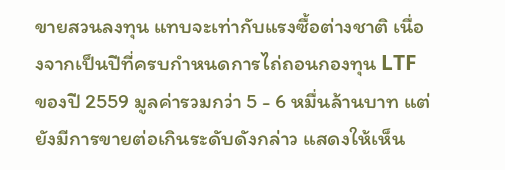ขายสวนลงทุน แทบจะเท่ากับแรงซื้อต่างชาติ เนื่องจากเป็นปีที่ครบกำหนดการไถ่ถอนกองทุน LTF ของปี 2559 มูลค่ารวมกว่า 5 - 6 หมื่นล้านบาท แต่ยังมีการขายต่อเกินระดับดังกล่าว แสดงให้เห็น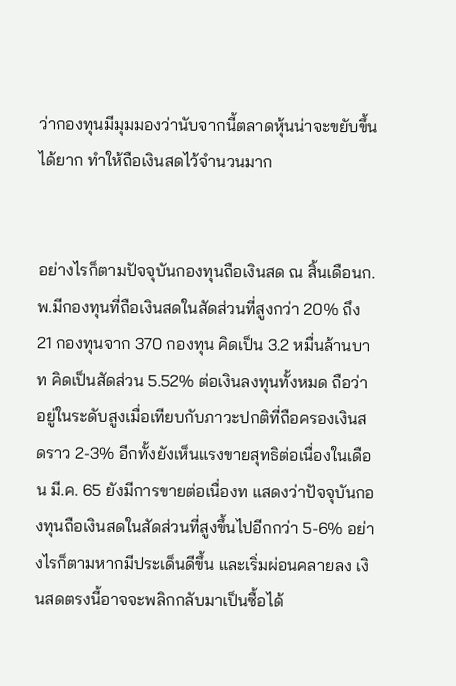ว่ากองทุนมีมุมมองว่านับจากนี้ตลาดหุ้นน่าจะขยับขึ้นได้ยาก ทำให้ถือเงินสดไว้จำนวนมาก


อย่างไรก็ตามปัจจุบันกองทุนถือเงินสด ณ สิ้นเดือนก.พ.มีกองทุนที่ถือเงินสดในสัดส่วนที่สูงกว่า 20% ถึง 21 กองทุนจาก 370 กองทุน คิดเป็น 3.2 หมื่นล้านบาท คิดเป็นสัดส่วน 5.52% ต่อเงินลงทุนทั้งหมด ถือว่าอยู่ในระดับสูงเมื่อเทียบกับภาวะปกติที่ถือครองเงินสดราว 2-3% อีกทั้งยังเห็นแรงขายสุทธิต่อเนื่องในเดือน มี.ค. 65 ยังมีการขายต่อเนื่องท แสดงว่าปัจจุบันกองทุนถือเงินสดในสัดส่วนที่สูงขึ้นไปอีกกว่า 5-6% อย่างไรก็ตามหากมีประเด็นดีขึ้น และเริ่มผ่อนคลายลง เงินสดตรงนี้อาจจะพลิกกลับมาเป็นซื้อได้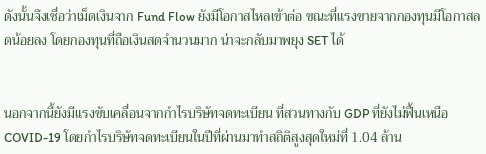ดังนั้นจึงเชื่อว่าเม็ดเงินจาก Fund Flow ยังมีโอกาสไหลเข้าต่อ ขณะที่แรงขายจากกองทุนมีโอกาสลดน้อยลง โดยกองทุนที่ถือเงินสดจำนวนมาก น่าจะกลับมาพยุง SET ได้


นอกจากนี้ยังมีแรงขับเคลื่อนจากกำไรบริษัทจดทะเบียน ที่สวนทางกับ GDP ที่ยังไม่ฟื้นเหนือ COVID-19 โดยกำไรบริษัทจดทะเบียนในปีที่ผ่านมาทำสถิติสูงสุดใหม่ที่ 1.04 ล้าน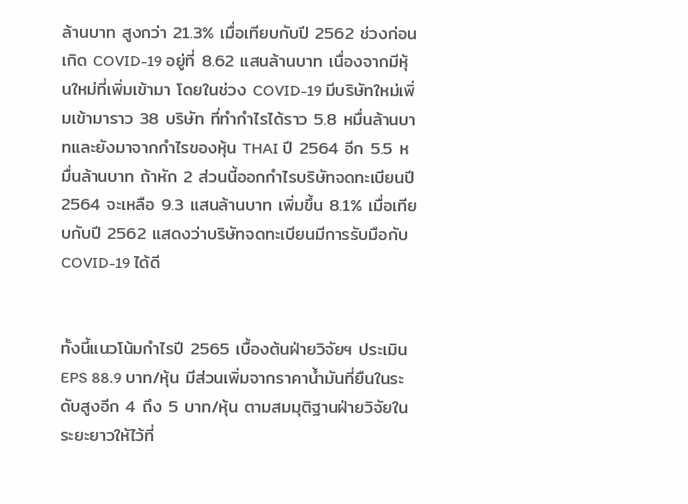ล้านบาท สูงกว่า 21.3% เมื่อเทียบกับปี 2562 ช่วงก่อนเกิด COVID-19 อยู่ที่ 8.62 แสนล้านบาท เนื่องจากมีหุ้นใหม่ที่เพิ่มเข้ามา โดยในช่วง COVID-19 มีบริษัทใหม่เพิ่มเข้ามาราว 38 บริษัท ที่ทำกำไรได้ราว 5.8 หมื่นล้านบาทและยังมาจากกำไรของหุ้น THAI ปี 2564 อีก 5.5 หมื่นล้านบาท ถ้าหัก 2 ส่วนนี้ออกกำไรบริษัทจดทะเบียนปี 2564 จะเหลือ 9.3 แสนล้านบาท เพิ่มขึ้น 8.1% เมื่อเทียบกับปี 2562 แสดงว่าบริษัทจดทะเบียนมีการรับมือกับ COVID-19 ได้ดี


ทั้งนี้แนวโน้มกำไรปี 2565 เบื้องต้นฝ่ายวิจัยฯ ประเมิน EPS 88.9 บาท/หุ้น มีส่วนเพิ่มจากราคาน้ำมันที่ยืนในระดับสูงอีก 4 ถึง 5 บาท/หุ้น ตามสมมุติฐานฝ่ายวิจัยในระยะยาวให้ไว้ที่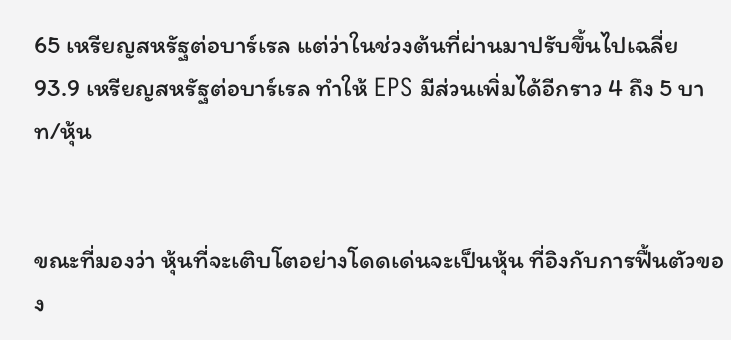65 เหรียญสหรัฐต่อบาร์เรล แต่ว่าในช่วงต้นที่ผ่านมาปรับขึ้นไปเฉลี่ย 93.9 เหรียญสหรัฐต่อบาร์เรล ทำให้ EPS มีส่วนเพิ่มได้อีกราว 4 ถึง 5 บาท/หุ้น


ขณะที่มองว่า หุ้นที่จะเติบโตอย่างโดดเด่นจะเป็นหุ้น ที่อิงกับการฟื้นตัวของ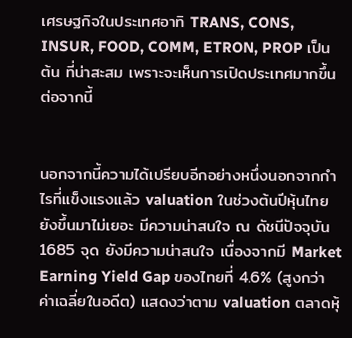เศรษฐกิจในประเทศอาทิ TRANS, CONS, INSUR, FOOD, COMM, ETRON, PROP เป็นต้น ที่น่าสะสม เพราะจะเห็นการเปิดประเทศมากขึ้นต่อจากนี้


นอกจากนี้ความได้เปรียบอีกอย่างหนึ่งนอกจากกำไรที่แข็งแรงแล้ว valuation ในช่วงต้นปีหุ้นไทยยังขึ้นมาไม่เยอะ มีความน่าสนใจ ณ ดัชนีปัจจุบัน 1685 จุด ยังมีความน่าสนใจ เนื่องจากมี Market Earning Yield Gap ของไทยที่ 4.6% (สูงกว่าค่าเฉลี่ยในอดีต) แสดงว่าตาม valuation ตลาดหุ้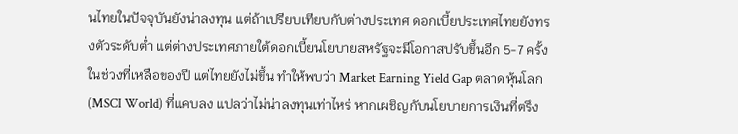นไทยในปัจจุบันยังน่าลงทุน แต่ถ้าเปรียบเทียบกับต่างประเทศ ดอกเบี้ยประเทศไทยยังทรงตัวระดับต่ำ แต่ต่างประเทศภายใต้ดอกเบี้ยนโยบายสหรัฐจะมีโอกาสปรับขึ้นอีก 5-7 ครั้งในช่วงที่เหลือของปี แต่ไทยยังไม่ขึ้น ทำให้พบว่า Market Earning Yield Gap ตลาดหุ้นโลก (MSCI World) ที่แคบลง แปลว่าไม่น่าลงทุนเท่าไหร่ หากเผชิญกับนโยบายการเงินที่ตรึง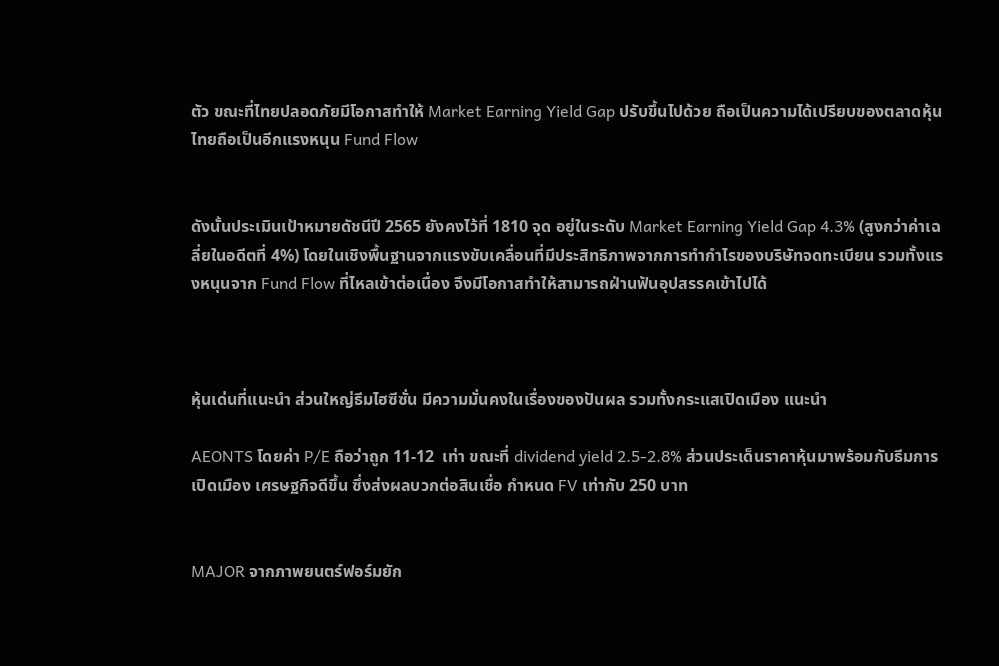ตัว ขณะที่ไทยปลอดภัยมีโอกาสทำให้ Market Earning Yield Gap ปรับขึ้นไปด้วย ถือเป็นความได้เปรียบของตลาดหุ้นไทยถือเป็นอีกแรงหนุน Fund Flow


ดังนั้นประเมินเป้าหมายดัชนีปี 2565 ยังคงไว้ที่ 1810 จุด อยู่ในระดับ Market Earning Yield Gap 4.3% (สูงกว่าค่าเฉลี่ยในอดีตที่ 4%) โดยในเชิงพื้นฐานจากแรงขับเคลื่อนที่มีประสิทธิภาพจากการทำกำไรของบริษัทจดทะเบียน รวมทั้งแรงหนุนจาก Fund Flow ที่ไหลเข้าต่อเนื่อง จึงมีโอกาสทำให้สามารถฝ่านฟันอุปสรรคเข้าไปได้



หุ้นเด่นที่แนะนำ ส่วนใหญ่ธีมไฮซีซั่น มีความมั่นคงในเรื่องของปันผล รวมทั้งกระแสเปิดเมือง แนะนำ

AEONTS โดยค่า P/E ถือว่าถูก 11-12  เท่า ขณะที่ dividend yield 2.5-2.8% ส่วนประเด็นราคาหุ้นมาพร้อมกับธีมการเปิดเมือง เศรษฐกิจดีขึ้น ซึ่งส่งผลบวกต่อสินเชื่อ กำหนด FV เท่ากับ 250 บาท


MAJOR จากภาพยนตร์ฟอร์มยัก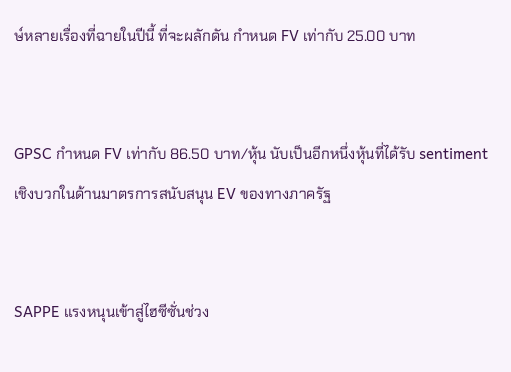ษ์หลายเรื่องที่ฉายในปีนี้ ที่จะผลักดัน กำหนด FV เท่ากับ 25.00 บาท


GPSC กำหนด FV เท่ากับ 86.50 บาท/หุ้น นับเป็นอีกหนึ่งหุ้นที่ได้รับ sentiment เชิงบวกในด้านมาตรการสนับสนุน EV ของทางภาครัฐ


SAPPE แรงหนุนเข้าสู่ไฮซีซั่นช่วง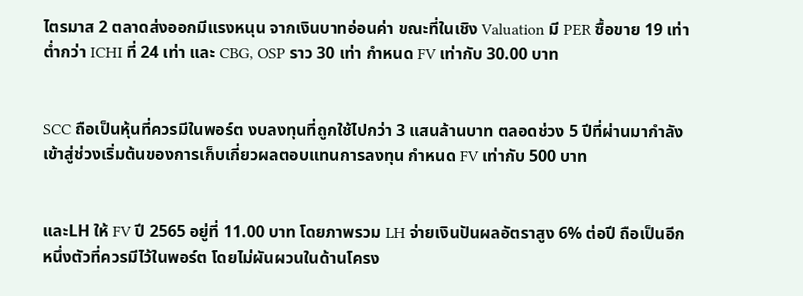ไตรมาส 2 ตลาดส่งออกมีแรงหนุน จากเงินบาทอ่อนค่า ขณะที่ในเชิง Valuation มี PER ซื้อขาย 19 เท่า ต่ำกว่า ICHI ที่ 24 เท่า และ CBG, OSP ราว 30 เท่า กำหนด FV เท่ากับ 30.00 บาท


SCC ถือเป็นหุ้นที่ควรมีในพอร์ต งบลงทุนที่ถูกใช้ไปกว่า 3 แสนล้านบาท ตลอดช่วง 5 ปีที่ผ่านมากำลังเข้าสู่ช่วงเริ่มต้นของการเก็บเกี่ยวผลตอบแทนการลงทุน กำหนด FV เท่ากับ 500 บาท


และLH ให้ FV ปี 2565 อยู่ที่ 11.00 บาท โดยภาพรวม LH จ่ายเงินปันผลอัตราสูง 6% ต่อปี ถือเป็นอีกหนึ่งตัวที่ควรมีไว้ในพอร์ต โดยไม่ผันผวนในด้านโครง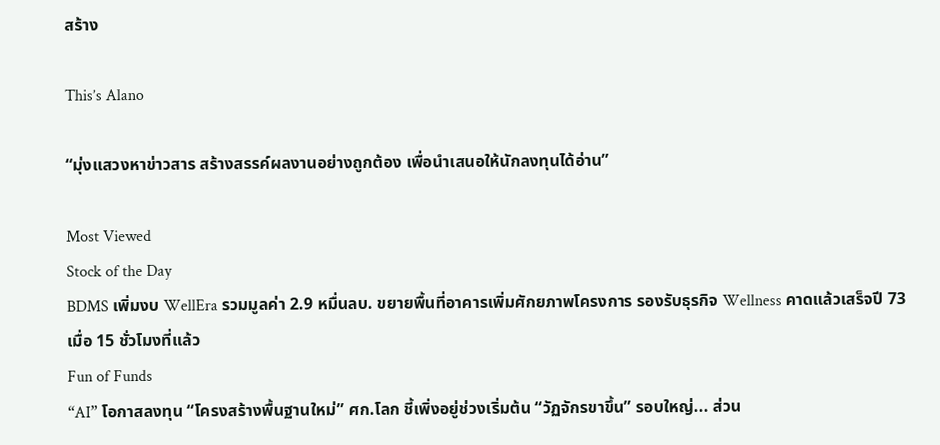สร้าง

This’s Alano

“มุ่งแสวงหาข่าวสาร สร้างสรรค์ผลงานอย่างถูกต้อง เพื่อนำเสนอให้นักลงทุนได้อ่าน”

Most Viewed
Stock of the Day
BDMS เพิ่มงบ WellEra รวมมูลค่า 2.9 หมื่นลบ. ขยายพื้นที่อาคารเพิ่มศักยภาพโครงการ รองรับธุรกิจ Wellness คาดแล้วเสร็จปี 73
เมื่อ 15 ชั่วโมงที่แล้ว
Fun of Funds
“AI” โอกาสลงทุน “โครงสร้างพื้นฐานใหม่” ศก.โลก ชี้เพิ่งอยู่ช่วงเริ่มต้น “วัฏจักรขาขึ้น” รอบใหญ่... ส่วน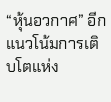“หุ้นอวกาศ” อีกแนวโน้มการเติบโตแห่ง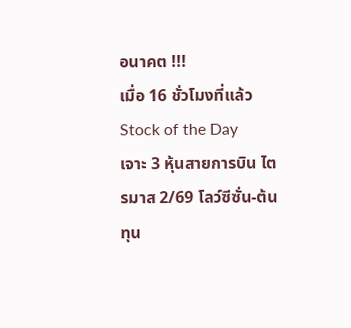อนาคต !!!
เมื่อ 16 ชั่วโมงที่แล้ว
Stock of the Day
เจาะ 3 หุ้นสายการบิน ไตรมาส 2/69 โลว์ซีซั่น-ต้นทุน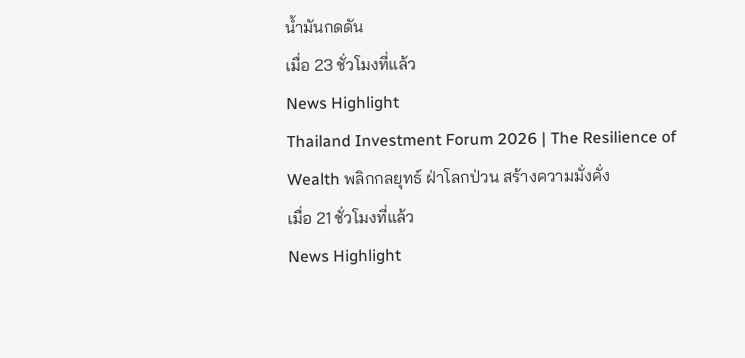น้ำมันกดดัน
เมื่อ 23 ชั่วโมงที่แล้ว
News Highlight
Thailand Investment Forum 2026 | The Resilience of Wealth พลิกกลยุทธ์ ฝ่าโลกป่วน สร้างความมั่งคั่ง
เมื่อ 21 ชั่วโมงที่แล้ว
News Highlight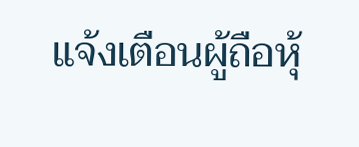แจ้งเตือนผู้ถือหุ้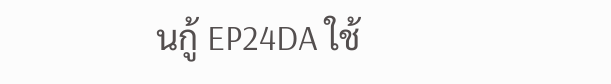นกู้ EP24DA ใช้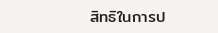สิทธิในการป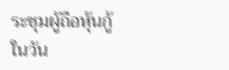ระชุมผู้ถือหุ้นกู้ ในวัน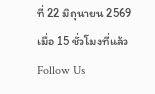ที่ 22 มิถุนายน 2569
เมื่อ 15 ชั่วโมงที่แล้ว
Follow Us